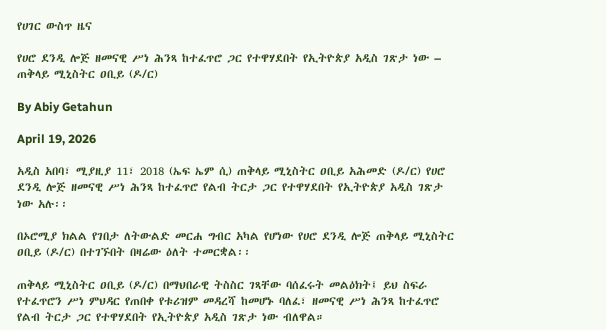የሀገር ውስጥ ዜና

የሀሮ ደንዲ ሎጅ ዘመናዊ ሥነ ሕንጻ ከተፈጥሮ ጋር የተዋሃደበት የኢትዮጵያ አዲስ ገጽታ ነው – ጠቅላይ ሚኒስትር ዐቢይ (ዶ/ር)

By Abiy Getahun

April 19, 2026

አዲስ አበባ፣ ሚያዚያ 11፣ 2018 (ኤፍ ኤም ሲ) ጠቅላይ ሚኒስትር ዐቢይ አሕመድ (ዶ/ር) የሀሮ ደንዲ ሎጅ ዘመናዊ ሥነ ሕንጻ ከተፈጥሮ የልብ ትርታ ጋር የተዋሃደበት የኢትዮጵያ አዲስ ገጽታ ነው አሉ፡፡

በኦሮሚያ ክልል የገበታ ለትውልድ መርሐ ግብር አካል የሆነው የሀሮ ደንዲ ሎጅ ጠቅላይ ሚኒስትር ዐቢይ (ዶ/ር) በተገኙበት በዛሬው ዕለት ተመርቋል፡፡

ጠቅላይ ሚኒስትር ዐቢይ (ዶ/ር) በማህበራዊ ትስስር ገጻቸው ባሰፈሩት መልዕክት፤ ይህ ስፍራ የተፈጥሮን ሥነ ምህዳር የጠበቀ የቱሪዝም መዳረሻ ከመሆኑ ባለፈ፣ ዘመናዊ ሥነ ሕንጻ ከተፈጥሮ የልብ ትርታ ጋር የተዋሃደበት የኢትዮጵያ አዲስ ገጽታ ነው ብለዋል።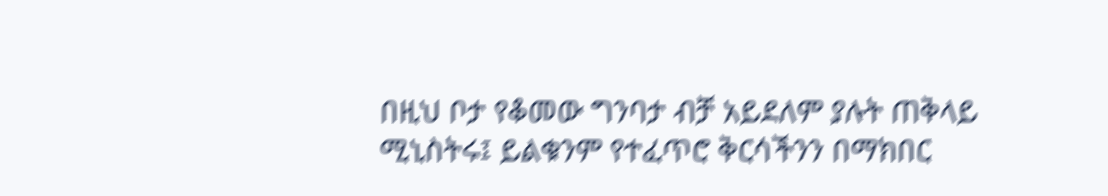በዚህ ቦታ የቆመው ግንባታ ብቻ አይደለም ያሉት ጠቅላይ ሚኒስትሩ፤ ይልቁንም የተፈጥሮ ቅርሳችንን በማክበር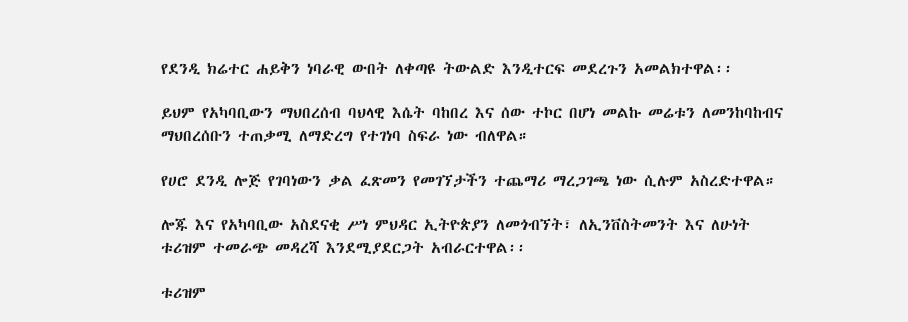የደንዲ ክሬተር ሐይቅን ነባራዊ ውበት ለቀጣዩ ትውልድ እንዲተርፍ መደረጉን አመልክተዋል፡፡

ይህም የአካባቢውን ማህበረሰብ ባህላዊ እሴት ባከበረ እና ሰው ተኮር በሆነ መልኩ መሬቱን ለመንከባከብና ማህበረሰቡን ተጠቃሚ ለማድረግ የተገነባ ስፍራ ነው ብለዋል።

የሀሮ ደንዲ ሎጅ የገባነውን ቃል ፈጽመን የመገኘታችን ተጨማሪ ማረጋገጫ ነው ሲሉም አስረድተዋል።

ሎጁ እና የአካባቢው አስደናቂ ሥነ ምህዳር ኢትዮጵያን ለመጎብኘት፣ ለኢንቨስትመንት እና ለሁነት ቱሪዝም ተመራጭ መዳረሻ እንደሚያደርጋት አብራርተዋል፡፡

ቱሪዝም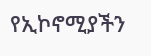የኢኮኖሚያችን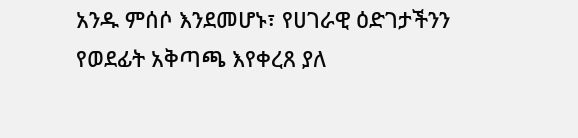አንዱ ምሰሶ እንደመሆኑ፣ የሀገራዊ ዕድገታችንን የወደፊት አቅጣጫ እየቀረጸ ያለ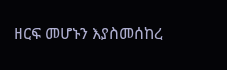ዘርፍ መሆኑን እያስመሰከረ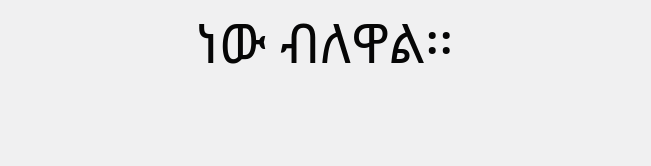ነው ብለዋል፡፡